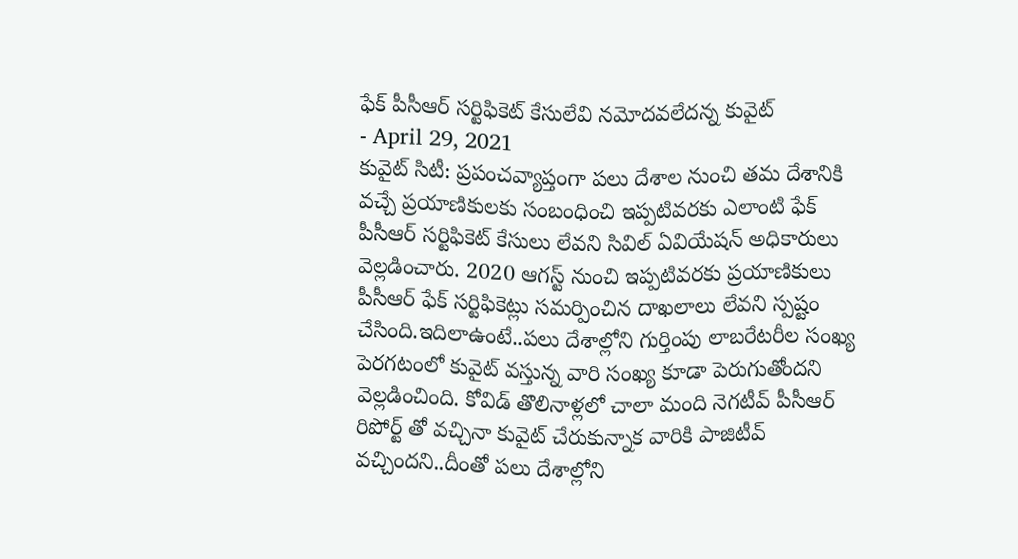ఫేక్ పీసీఆర్ సర్టిఫికెట్ కేసులేవి నమోదవలేదన్న కువైట్
- April 29, 2021
కువైట్ సిటీ: ప్రపంచవ్యాప్తంగా పలు దేశాల నుంచి తమ దేశానికి వచ్చే ప్రయాణికులకు సంబంధించి ఇప్పటివరకు ఎలాంటి ఫేక్ పీసీఆర్ సర్టిఫికెట్ కేసులు లేవని సివిల్ ఏవియేషన్ అధికారులు వెల్లడించారు. 2020 ఆగస్ట్ నుంచి ఇప్పటివరకు ప్రయాణికులు పీసీఆర్ ఫేక్ సర్టిఫికెట్లు సమర్పించిన దాఖలాలు లేవని స్పష్టం చేసింది.ఇదిలాఉంటే..పలు దేశాల్లోని గుర్తింపు లాబరేటరీల సంఖ్య పెరగటంలో కువైట్ వస్తున్న వారి సంఖ్య కూడా పెరుగుతోందని వెల్లడించింది. కోవిడ్ తొలినాళ్లలో చాలా మంది నెగటీవ్ పీసీఆర్ రిపోర్ట్ తో వచ్చినా కువైట్ చేరుకున్నాక వారికి పాజిటీవ్ వచ్చిందని..దీంతో పలు దేశాల్లోని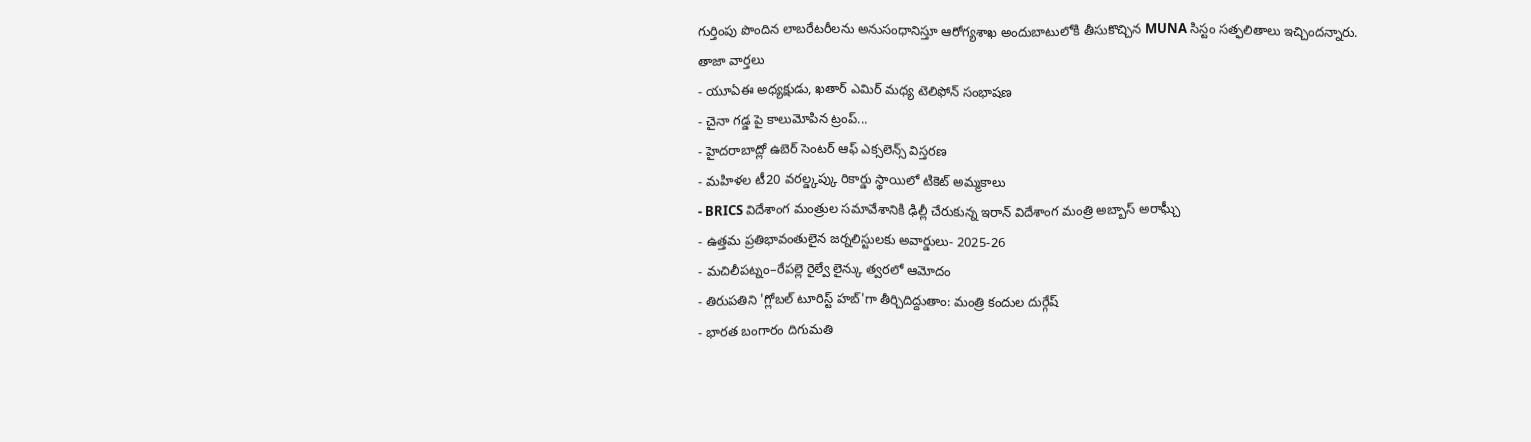గుర్తింపు పొందిన లాబరేటరీలను అనుసంధానిస్తూ ఆరోగ్యశాఖ అందుబాటులోకి తీసుకొచ్చిన MUNA సిస్టం సత్ఫలితాలు ఇచ్చిందన్నారు.
తాజా వార్తలు
- యూఏఈ అధ్యక్షుడు, ఖతార్ ఎమిర్ మధ్య టెలిఫోన్ సంభాషణ
- చైనా గడ్డ పై కాలుమోపిన ట్రంప్...
- హైదరాబాద్లో ఉబెర్ సెంటర్ ఆఫ్ ఎక్సలెన్స్ విస్తరణ
- మహిళల టీ20 వరల్డ్కప్కు రికార్డు స్థాయిలో టికెట్ అమ్మకాలు
- BRICS విదేశాంగ మంత్రుల సమావేశానికి ఢిల్లీ చేరుకున్న ఇరాన్ విదేశాంగ మంత్రి అబ్బాస్ అరాఘ్చీ
- ఉత్తమ ప్రతిభావంతులైన జర్నలిస్టులకు అవార్డులు- 2025-26
- మచిలీపట్నం–రేపల్లె రైల్వే లైన్కు త్వరలో ఆమోదం
- తిరుపతిని 'గ్లోబల్ టూరిస్ట్ హబ్'గా తీర్చిదిద్దుతాం: మంత్రి కందుల దుర్గేష్
- భారత బంగారం దిగుమతి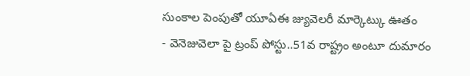సుంకాల పెంపుతో యూఏఈ జ్యువెలరీ మార్కెట్కు ఊతం
- వెనెజువెలా పై ట్రంప్ పోస్టు..51వ రాష్ట్రం అంటూ దుమారం